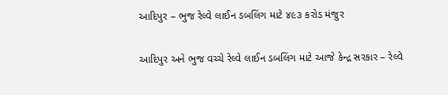આદિપુર – ભુજ રેલ્વે લાઈન ડબલિંગ માટે ૪૯૩ કરોડ મંજુર

આદિપુર અને ભુજ વચ્ચે રેલ્વે લાઈન ડબલિંગ માટે આજે કેન્દ્ર સરકાર – રેલ્વે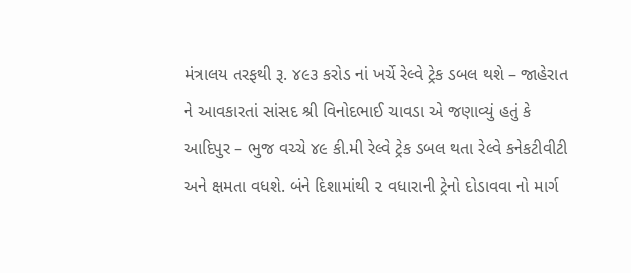મંત્રાલય તરફથી રૂ. ૪૯૩ કરોડ નાં ખર્ચે રેલ્વે ટ્રેક ડબલ થશે – જાહેરાત ને આવકારતાં સાંસદ શ્રી વિનોદભાઈ ચાવડા એ જણાવ્યું હતું કે આદિપુર – ભુજ વચ્ચે ૪૯ કી.મી રેલ્વે ટ્રેક ડબલ થતા રેલ્વે કનેકટીવીટી અને ક્ષમતા વધશે. બંને દિશામાંથી ૨ વધારાની ટ્રેનો દોડાવવા નો માર્ગ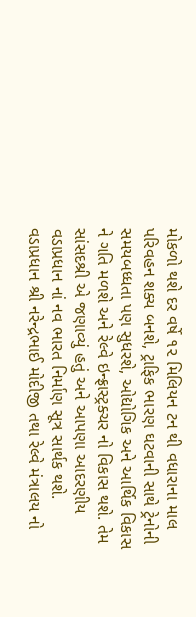મોકળો થશે દર વર્ષે ૧૨ મિલિયન ટન થી વધારાના માલ પરિવહન શક્ય બનશે, ટ્રાફિક ભારણ ઘટવાની સાથે ટ્રેનોની સમયબધ્ધતા પણ સુધરશે, ઓદ્યોગિક અને આર્થિક વિકાસ ને ગતિ મળશે અને રેલ્વે ઇન્ફ્રાસ્ટ્રક્ચર નો વિકાસ થશે. તેમ સાંસદશ્રી એ જણાવ્યું હતું અને આપણા આદરણીય વડાપ્રધાન નાં નવ ભારત નિર્માણ સૂત્ર સાર્થક થશે. વડાપ્રધાન શ્રી નરેન્દ્રભાઈ મોદીજી તથા રેલ્વે મંત્રાલય નો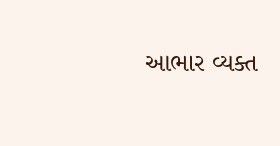આભાર વ્યક્ત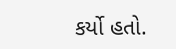કર્યો હતો.